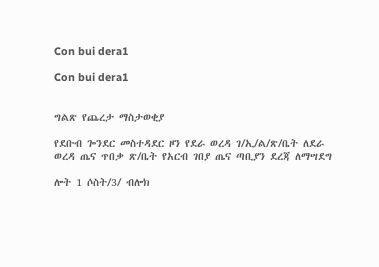Con bui dera1

Con bui dera1


ግልጽ የጨረታ ማስታወቂያ

የደቡብ ጐንደር መስተዳደር ዞን የደራ ወረዳ ገ/ኢ/ል/ጽ/ቤት ለደራ ወረዳ ጤና ጥበቃ ጽ/ቤት የአርብ ገበያ ጤና ጣቢያን ደረጃ ለማሣደግ

ሎት 1 ሶስት/3/ ብሎክ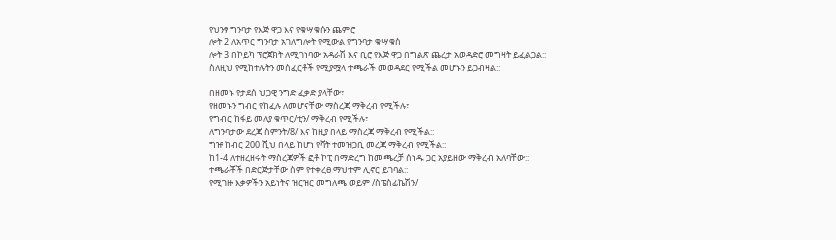የህንፃ ግንባታ የእጅ ዋጋ እና የቁሣቁሱን ጨምሮ
ሎት 2 ለአጥር ግንባታ አገለግሎት የሚውል የግንባታ ቁሣቁስ
ሎት 3 በኮይካ ፕሮጀክት ለሚገነባው አዳራሽ እና ቢሮ የእጅ ዋጋ በግልጽ ጨረታ አወዳድሮ መግዛት ይፈልጋል::
ስለዚህ የሚከተሉትን መስፈርቶች የሚያሟላ ተጫራች መወዳደር የሚችል መሆኑን ይጋብዛል::

በዘመኑ የታደሰ ህጋዊ ንግድ ፈቃድ ያላቸው፣
የዘመኑን ግብር የከፈሉ ለመሆናቸው ማስረጃ ማቅረብ የሚችሉ፣
የግብር ከፋይ መለያ ቁጥር/ቲን/ ማቅረብ የሚችሉ፣
ለግንባታው ደረጃ ስምንት/8/ እና ከዚያ በላይ ማስረጃ ማቅረብ የሚችል::
ግዡ ከብር 200 ሺህ በላይ ከሆነ የቫት ተመዝጋቢ መረጃ ማቅረብ የሚችል::
ከ1-4 ለተዘረዘሩት ማስረጃዎች ፎቶ ኮፒ በማድረግ ከመጫረቻ ሰነዱ ጋር አያይዘው ማቅረብ አለባቸው::
ተጫራቾች በድርጅታቸው ስም የተቀረፀ ማህተም ሊኖር ይገባል::
የሚገዙ እቃዎችን አይነትና ዝርዝር መግለጫ ወይም /ስፔስፊኬሽን/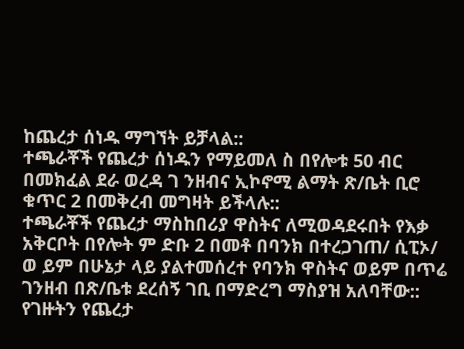ከጨረታ ሰነዱ ማግኘት ይቻላል::
ተጫራቾች የጨረታ ሰነዱን የማይመለ ስ በየሎቱ 50 ብር በመክፈል ደራ ወረዳ ገ ንዘብና ኢኮኖሚ ልማት ጽ/ቤት ቢሮ ቁጥር 2 በመቅረብ መግዛት ይችላሉ::
ተጫራቾች የጨረታ ማስከበሪያ ዋስትና ለሚወዳደሩበት የእቃ አቅርቦት በየሎት ም ድቡ 2 በመቶ በባንክ በተረጋገጠ/ ሲፒኦ/ ወ ይም በሁኔታ ላይ ያልተመሰረተ የባንክ ዋስትና ወይም በጥሬ ገንዘብ በጽ/ቤቱ ደረሰኝ ገቢ በማድረግ ማስያዝ አለባቸው::
የገዙትን የጨረታ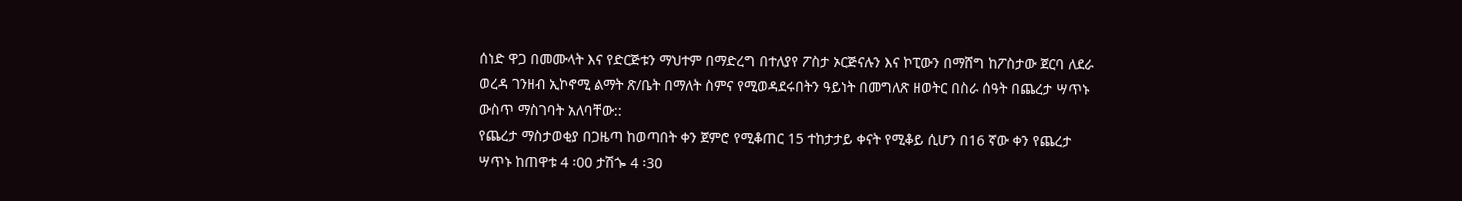ሰነድ ዋጋ በመሙላት እና የድርጅቱን ማህተም በማድረግ በተለያየ ፖስታ ኦርጅናሉን እና ኮፒውን በማሸግ ከፖስታው ጀርባ ለደራ ወረዳ ገንዘብ ኢኮኖሚ ልማት ጽ/ቤት በማለት ስምና የሚወዳደሩበትን ዓይነት በመግለጽ ዘወትር በስራ ሰዓት በጨረታ ሣጥኑ ውስጥ ማስገባት አለባቸው::
የጨረታ ማስታወቂያ በጋዜጣ ከወጣበት ቀን ጀምሮ የሚቆጠር 15 ተከታታይ ቀናት የሚቆይ ሲሆን በ16 ኛው ቀን የጨረታ ሣጥኑ ከጠዋቱ 4 ፡00 ታሽጐ 4 ፡30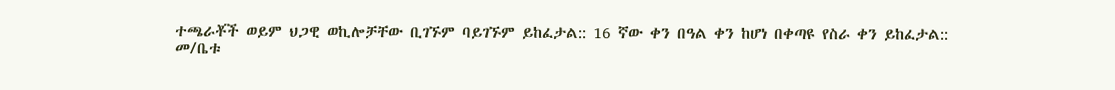ተጫራቾች ወይም ህጋዊ ወኪሎቻቸው ቢገኙም ባይገኙም ይከፈታል:: 16 ኛው ቀን በዓል ቀን ከሆነ በቀጣዩ የስራ ቀን ይከፈታል::
መ/ቤቱ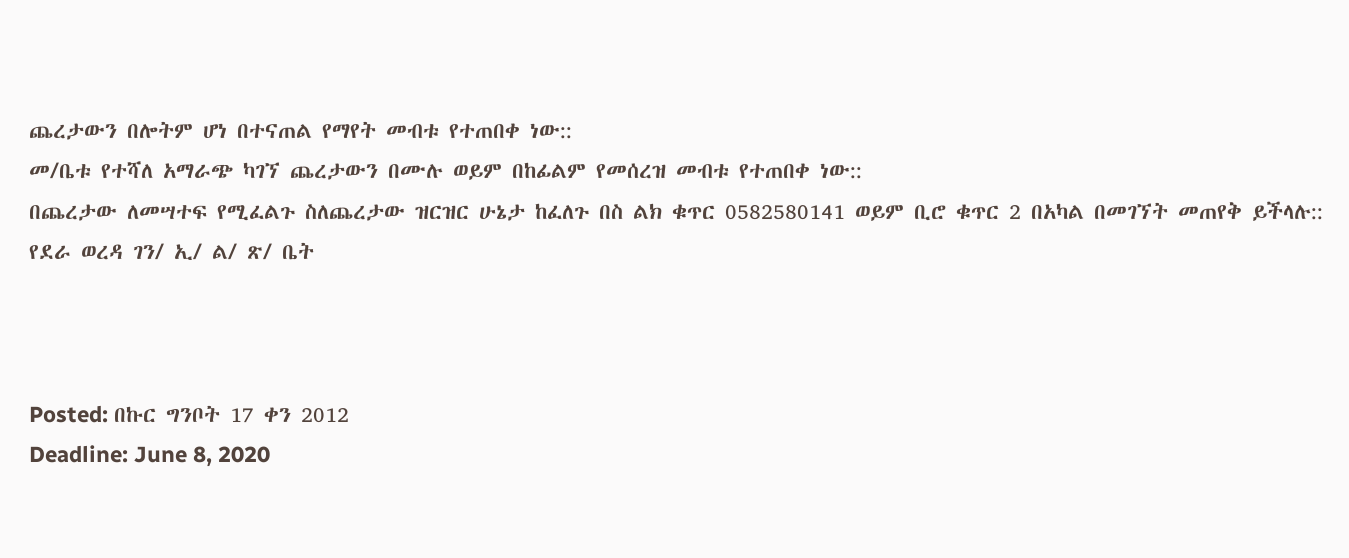ጨረታውን በሎትም ሆነ በተናጠል የማየት መብቱ የተጠበቀ ነው::
መ/ቤቱ የተሻለ አማራጭ ካገኘ ጨረታውን በሙሉ ወይም በከፊልም የመሰረዝ መብቱ የተጠበቀ ነው::
በጨረታው ለመሣተፍ የሚፈልጉ ስለጨረታው ዝርዝር ሁኔታ ከፈለጉ በስ ልክ ቁጥር 0582580141 ወይም ቢሮ ቁጥር 2 በአካል በመገኘት መጠየቅ ይችላሉ::
የደራ ወረዳ ገን/ ኢ/ ል/ ጽ/ ቤት



Posted: በኩር ግንቦት 17 ቀን 2012
Deadline: June 8, 2020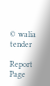© walia tender

Report Page